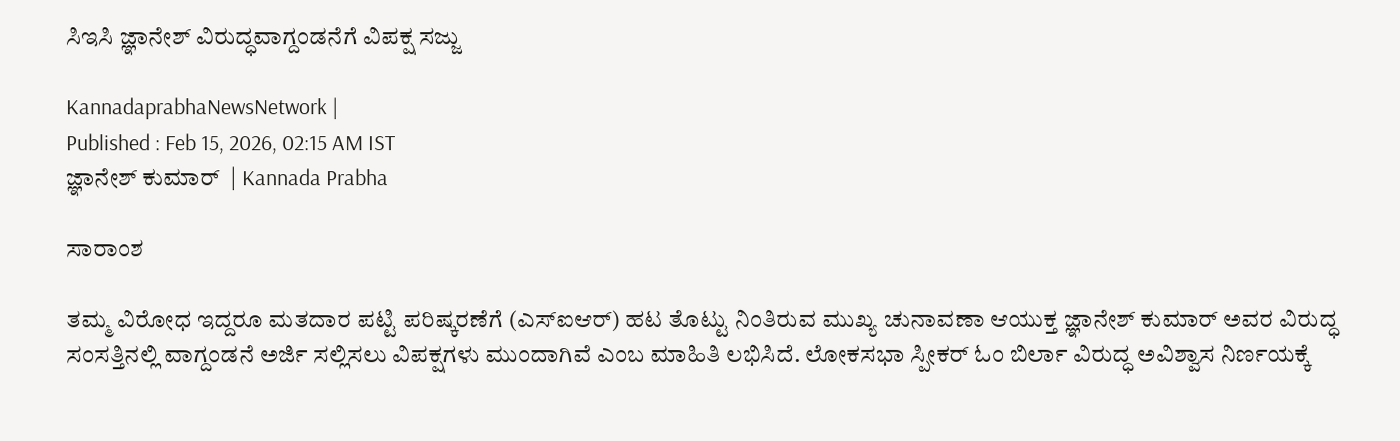ಸಿಇಸಿ ಜ್ಞಾನೇಶ್‌ ವಿರುದ್ಧವಾಗ್ದಂಡನೆಗೆ ವಿಪಕ್ಷ ಸಜ್ಜು

KannadaprabhaNewsNetwork |
Published : Feb 15, 2026, 02:15 AM IST
ಜ್ಞಾನೇಶ್‌ ಕುಮಾರ್‌  | Kannada Prabha

ಸಾರಾಂಶ

ತಮ್ಮ ವಿರೋಧ ಇದ್ದರೂ ಮತದಾರ ಪಟ್ಟಿ ಪರಿಷ್ಕರಣೆಗೆ (ಎಸ್ಐಆರ್) ಹಟ ತೊಟ್ಟು ನಿಂತಿರುವ ಮುಖ್ಯ ಚುನಾವಣಾ ಆಯುಕ್ತ ಜ್ಞಾನೇಶ್ ಕುಮಾರ್ ಅವರ ವಿರುದ್ಧ ಸಂಸತ್ತಿನಲ್ಲಿ ವಾಗ್ದಂಡನೆ ಅರ್ಜಿ ಸಲ್ಲಿಸಲು ವಿಪಕ್ಷಗಳು ಮುಂದಾಗಿವೆ ಎಂಬ ಮಾಹಿತಿ ಲಭಿಸಿದೆ. ಲೋಕಸಭಾ ಸ್ಪೀಕರ್ ಓಂ ಬಿರ್ಲಾ ವಿರುದ್ಧ ಅವಿಶ್ವಾಸ ನಿರ್ಣಯಕ್ಕೆ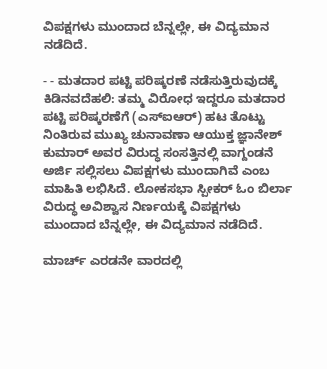ವಿಪಕ್ಷಗಳು ಮುಂದಾದ ಬೆನ್ನಲ್ಲೇ, ಈ ವಿದ್ಯಮಾನ ನಡೆದಿದೆ.

- - ಮತದಾರ ಪಟ್ಟಿ ಪರಿಷ್ಕರಣೆ ನಡೆಸುತ್ತಿರುವುದಕ್ಕೆ ಕಿಡಿನವದೆಹಲಿ: ತಮ್ಮ ವಿರೋಧ ಇದ್ದರೂ ಮತದಾರ ಪಟ್ಟಿ ಪರಿಷ್ಕರಣೆಗೆ (ಎಸ್ಐಆರ್) ಹಟ ತೊಟ್ಟು ನಿಂತಿರುವ ಮುಖ್ಯ ಚುನಾವಣಾ ಆಯುಕ್ತ ಜ್ಞಾನೇಶ್ ಕುಮಾರ್ ಅವರ ವಿರುದ್ಧ ಸಂಸತ್ತಿನಲ್ಲಿ ವಾಗ್ದಂಡನೆ ಅರ್ಜಿ ಸಲ್ಲಿಸಲು ವಿಪಕ್ಷಗಳು ಮುಂದಾಗಿವೆ ಎಂಬ ಮಾಹಿತಿ ಲಭಿಸಿದೆ. ಲೋಕಸಭಾ ಸ್ಪೀಕರ್ ಓಂ ಬಿರ್ಲಾ ವಿರುದ್ಧ ಅವಿಶ್ವಾಸ ನಿರ್ಣಯಕ್ಕೆ ವಿಪಕ್ಷಗಳು ಮುಂದಾದ ಬೆನ್ನಲ್ಲೇ, ಈ ವಿದ್ಯಮಾನ ನಡೆದಿದೆ.

ಮಾರ್ಚ್ ಎರಡನೇ ವಾರದಲ್ಲಿ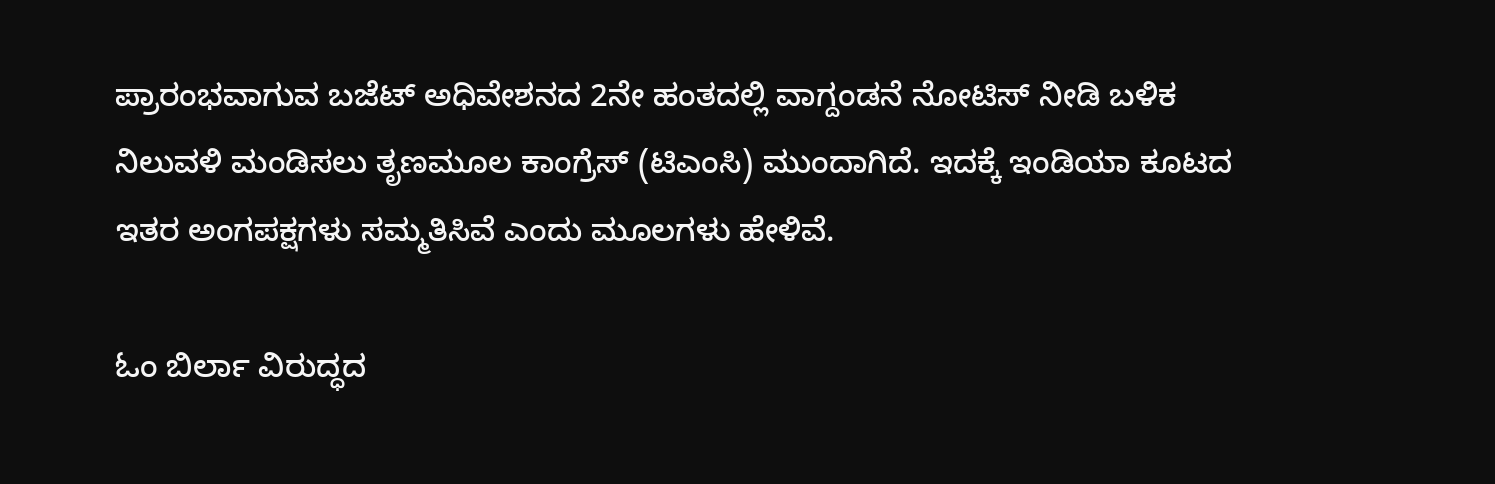ಪ್ರಾರಂಭವಾಗುವ ಬಜೆಟ್ ಅಧಿವೇಶನದ 2ನೇ ಹಂತದಲ್ಲಿ ವಾಗ್ದಂಡನೆ ನೋಟಿಸ್‌ ನೀಡಿ ಬಳಿಕ ನಿಲುವಳಿ ಮಂಡಿಸಲು ತೃಣಮೂಲ ಕಾಂಗ್ರೆಸ್‌ (ಟಿಎಂಸಿ) ಮುಂದಾಗಿದೆ. ಇದಕ್ಕೆ ಇಂಡಿಯಾ ಕೂಟದ ಇತರ ಅಂಗಪಕ್ಷಗಳು ಸಮ್ಮತಿಸಿವೆ ಎಂದು ಮೂಲಗಳು ಹೇಳಿವೆ.

ಓಂ ಬಿರ್ಲಾ ವಿರುದ್ಧದ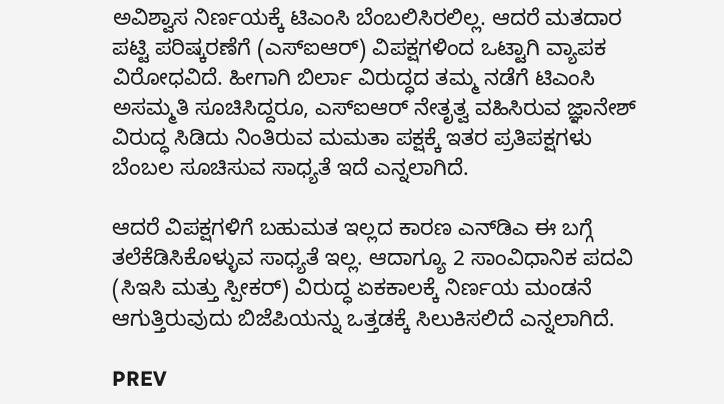ಅವಿಶ್ವಾಸ ನಿರ್ಣಯಕ್ಕೆ ಟಿಎಂಸಿ ಬೆಂಬಲಿಸಿರಲಿಲ್ಲ. ಆದರೆ ಮತದಾರ ಪಟ್ಟಿ ಪರಿಷ್ಕರಣೆಗೆ (ಎಸ್ಐಆರ್) ವಿಪಕ್ಷಗಳಿಂದ ಒಟ್ಟಾಗಿ ವ್ಯಾಪಕ ವಿರೋಧವಿದೆ. ಹೀಗಾಗಿ ಬಿರ್ಲಾ ವಿರುದ್ಧದ ತಮ್ಮ ನಡೆಗೆ ಟಿಎಂಸಿ ಅಸಮ್ಮತಿ ಸೂಚಿಸಿದ್ದರೂ, ಎಸ್ಐಆರ್‌ ನೇತೃತ್ವ ವಹಿಸಿರುವ ಜ್ಞಾನೇಶ್‌ ವಿರುದ್ಧ ಸಿಡಿದು ನಿಂತಿರುವ ಮಮತಾ ಪಕ್ಷಕ್ಕೆ ಇತರ ಪ್ರತಿಪಕ್ಷಗಳು ಬೆಂಬಲ ಸೂಚಿಸುವ ಸಾಧ್ಯತೆ ಇದೆ ಎನ್ನಲಾಗಿದೆ.

ಆದರೆ ವಿಪಕ್ಷಗಳಿಗೆ ಬಹುಮತ ಇಲ್ಲದ ಕಾರಣ ಎನ್‌ಡಿಎ ಈ ಬಗ್ಗೆ ತಲೆಕೆಡಿಸಿಕೊಳ್ಳುವ ಸಾಧ್ಯತೆ ಇಲ್ಲ. ಆದಾಗ್ಯೂ 2 ಸಾಂವಿಧಾನಿಕ ಪದವಿ (ಸಿಇಸಿ ಮತ್ತು ಸ್ಪೀಕರ್‌) ವಿರುದ್ಧ ಏಕಕಾಲಕ್ಕೆ ನಿರ್ಣಯ ಮಂಡನೆ ಆಗುತ್ತಿರುವುದು ಬಿಜೆಪಿಯನ್ನು ಒತ್ತಡಕ್ಕೆ ಸಿಲುಕಿಸಲಿದೆ ಎನ್ನಲಾಗಿದೆ.

PREV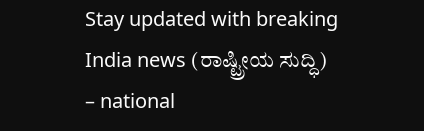Stay updated with breaking India news (ರಾಷ್ಟ್ರೀಯ ಸುದ್ಧಿ) – national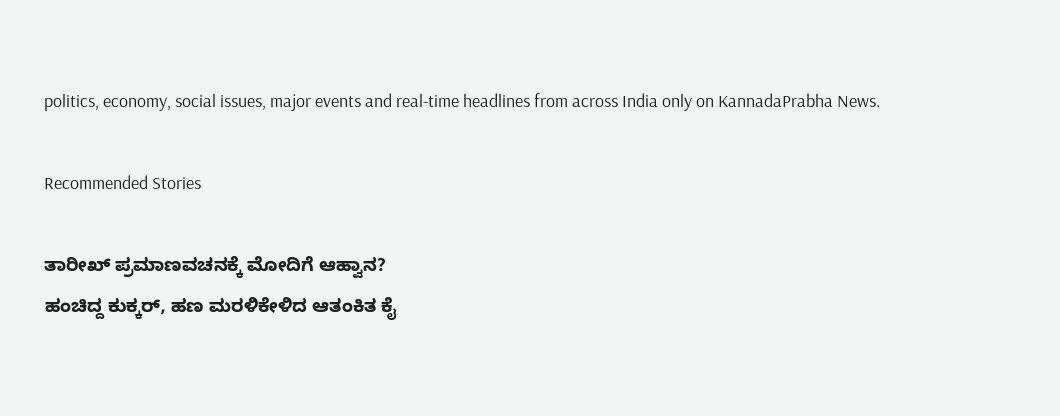politics, economy, social issues, major events and real‑time headlines from across India only on KannadaPrabha News.

Recommended Stories

ತಾರೀಖ್‌ ಪ್ರಮಾಣವಚನಕ್ಕೆ ಮೋದಿಗೆ ಆಹ್ವಾನ?
ಹಂಚಿದ್ದ ಕುಕ್ಕರ್‌, ಹಣ ಮರಳಿಕೇಳಿದ ಆತಂಕಿತ ಕೈ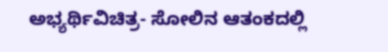ಅಭ್ಯರ್ಥಿವಿಚಿತ್ರ- ಸೋಲಿನ ಆತಂಕದಲ್ಲಿ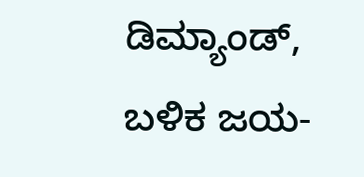ಡಿಮ್ಯಾಂಡ್‌, ಬಳಿಕ ಜಯ-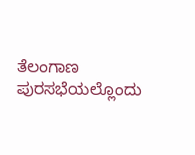ತೆಲಂಗಾಣ ಪುರಸಭೆಯಲ್ಲೊಂದು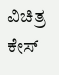ವಿಚಿತ್ರ ಕೇಸ್‌